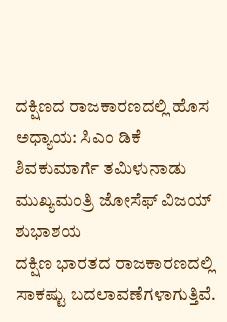ದಕ್ಷಿಣದ ರಾಜಕಾರಣದಲ್ಲಿ ಹೊಸ ಅಧ್ಯಾಯ: ಸಿಎಂ ಡಿಕೆ ಶಿವಕುಮಾರ್ಗೆ ತಮಿಳುನಾಡು ಮುಖ್ಯಮಂತ್ರಿ ಜೋಸೆಫ್ ವಿಜಯ್ ಶುಭಾಶಯ
ದಕ್ಷಿಣ ಭಾರತದ ರಾಜಕಾರಣದಲ್ಲಿ ಸಾಕಷ್ಟು ಬದಲಾವಣೆಗಳಾಗುತ್ತಿವೆ.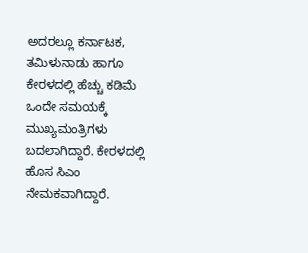ಅದರಲ್ಲೂ ಕರ್ನಾಟಕ, ತಮಿಳುನಾಡು ಹಾಗೂ ಕೇರಳದಲ್ಲಿ ಹೆಚ್ಚು ಕಡಿಮೆ ಒಂದೇ ಸಮಯಕ್ಕೆ ಮುಖ್ಯಮಂತ್ರಿಗಳು ಬದಲಾಗಿದ್ದಾರೆ. ಕೇರಳದಲ್ಲಿ ಹೊಸ ಸಿಎಂ ನೇಮಕವಾಗಿದ್ದಾರೆ.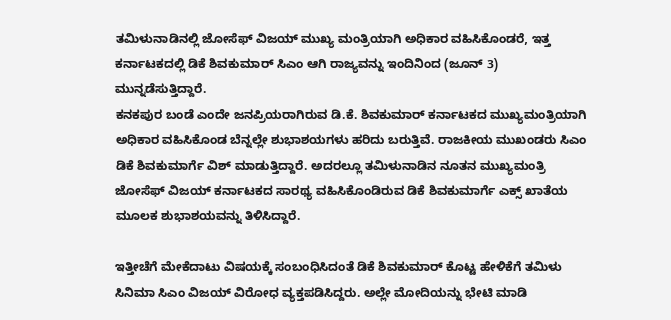ತಮಿಳುನಾಡಿನಲ್ಲಿ ಜೋಸೆಫ್ ವಿಜಯ್ ಮುಖ್ಯ ಮಂತ್ರಿಯಾಗಿ ಅಧಿಕಾರ ವಹಿಸಿಕೊಂಡರೆ, ಇತ್ತ ಕರ್ನಾಟಕದಲ್ಲಿ ಡಿಕೆ ಶಿವಕುಮಾರ್ ಸಿಎಂ ಆಗಿ ರಾಜ್ಯವನ್ನು ಇಂದಿನಿಂದ (ಜೂನ್ 3) ಮುನ್ನಡೆಸುತ್ತಿದ್ದಾರೆ.
ಕನಕಪುರ ಬಂಡೆ ಎಂದೇ ಜನಪ್ರಿಯರಾಗಿರುವ ಡಿ.ಕೆ. ಶಿವಕುಮಾರ್ ಕರ್ನಾಟಕದ ಮುಖ್ಯಮಂತ್ರಿಯಾಗಿ ಅಧಿಕಾರ ವಹಿಸಿಕೊಂಡ ಬೆನ್ನಲ್ಲೇ ಶುಭಾಶಯಗಳು ಹರಿದು ಬರುತ್ತಿವೆ. ರಾಜಕೀಯ ಮುಖಂಡರು ಸಿಎಂ ಡಿಕೆ ಶಿವಕುಮಾರ್ಗೆ ವಿಶ್ ಮಾಡುತ್ತಿದ್ದಾರೆ. ಅದರಲ್ಲೂ ತಮಿಳುನಾಡಿನ ನೂತನ ಮುಖ್ಯಮಂತ್ರಿ ಜೋಸೆಫ್ ವಿಜಯ್ ಕರ್ನಾಟಕದ ಸಾರಥ್ಯ ವಹಿಸಿಕೊಂಡಿರುವ ಡಿಕೆ ಶಿವಕುಮಾರ್ಗೆ ಎಕ್ಸ್ ಖಾತೆಯ ಮೂಲಕ ಶುಭಾಶಯವನ್ನು ತಿಳಿಸಿದ್ದಾರೆ.

ಇತ್ತೀಚೆಗೆ ಮೇಕೆದಾಟು ವಿಷಯಕ್ಕೆ ಸಂಬಂಧಿಸಿದಂತೆ ಡಿಕೆ ಶಿವಕುಮಾರ್ ಕೊಟ್ಟ ಹೇಳಿಕೆಗೆ ತಮಿಳು ಸಿನಿಮಾ ಸಿಎಂ ವಿಜಯ್ ವಿರೋಧ ವ್ಯಕ್ತಪಡಿಸಿದ್ದರು. ಅಲ್ಲೇ ಮೋದಿಯನ್ನು ಭೇಟಿ ಮಾಡಿ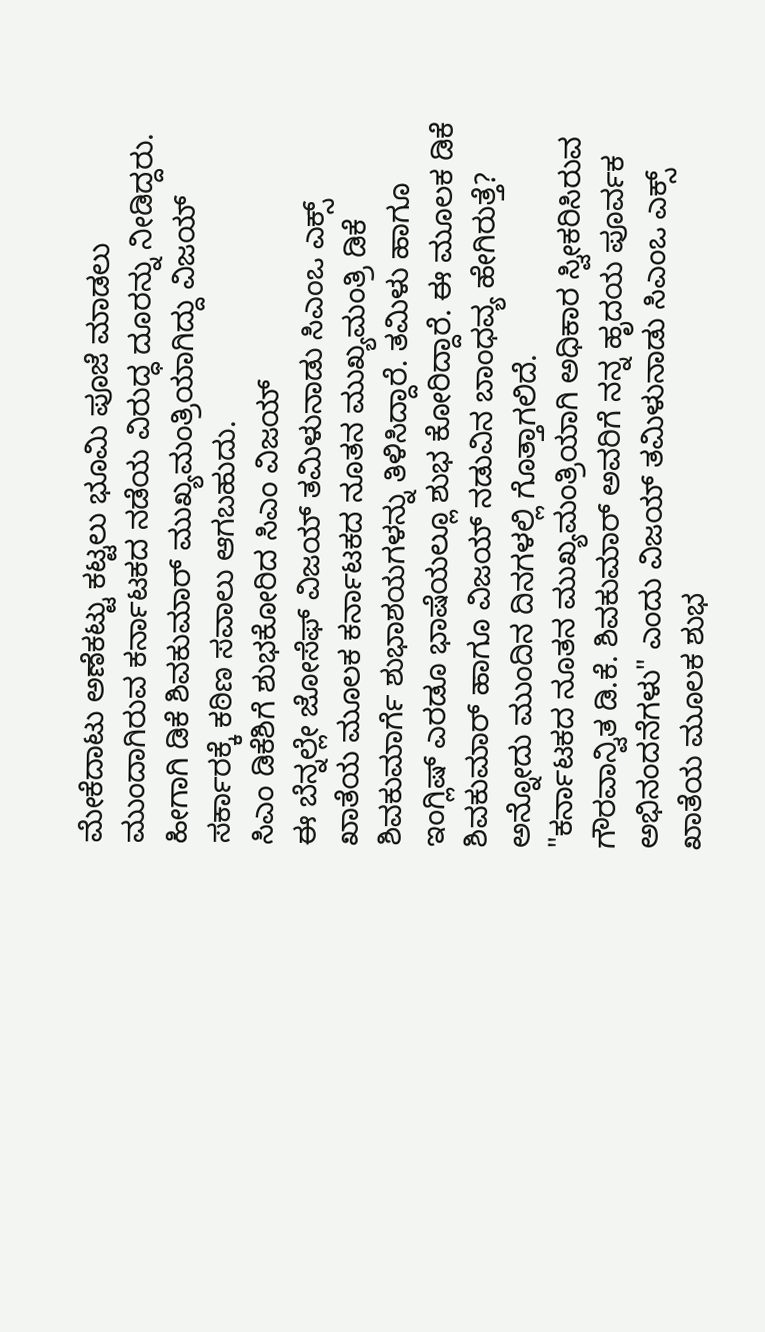ಮೇಕೆದಾಟು ಅಣೆಕಟ್ಟು ಕಟ್ಟಲು ಭೂಮಿ ಪೂಜೆ ಮಾಡಲು ಮುಂದಾಗಿರುವ ಕರ್ನಾಟಕದ ನಡೆಯ ವಿರುದ್ಧ ದೂರನ್ನು ನೀಡಿದ್ದರು. ಹೀಗಾಗಿ ಡಿಕೆ ಶಿವಕುಮಾರ್ ಮುಖ್ಯಮಂತ್ರಿಯಾಗಿದ್ದು ವಿಜಯ್ ಸರ್ಕಾರಕ್ಕೆ ಕಠಿಣ ಸವಾಲು ಆಗಬಹುದು.
ಸಿಎಂ ಡಿಕೆಶಿಗೆ ಶುಭಕೋರಿದ ಸಿಎಂ ವಿಜಯ್
ಈ ಬೆನ್ನಲ್ಲೇ ಜೋಸೆಫ್ ವಿಜಯ್ ತಮಿಳುನಾಡು ಸಿಎಂಒ ಎಕ್ಸ್ ಖಾತೆಯ ಮೂಲಕ ಕರ್ನಾಟಕದ ನೂತನ ಮುಖ್ಯಮಂತ್ರಿ ಡಿಕೆ ಶಿವಕುಮಾರ್ಗೆ ಶುಭಾಶಯಗಳನ್ನು ತಿಳಿಸಿದ್ದಾರೆ. ತಮಿಳು ಹಾಗೂ ಇಂಗ್ಲಿಷ್ ಎರಡೂ ಭಾಷೆಯಲ್ಲೂ ಶುಭ ಕೋರಿದ್ದಾರೆ. ಈ ಮೂಲಕ ಡಿಕೆ ಶಿವಕುಮಾರ್ ಹಾಗೂ ವಿಜಯ್ ನಡುವಿನ ಬಾಂಧವ್ಯ ಹೇಗಿರುತ್ತೆ? ಅನ್ನೋದು ಮುಂದಿನ ದಿನಗಳಲ್ಲಿ ಗೊತ್ತಾಗಲಿದೆ.
"ಕರ್ನಾಟಕದ ನೂತನ ಮುಖ್ಯಮಂತ್ರಿಯಾಗಿ ಅಧಿಕಾರ ಸ್ವೀಕರಿಸಿರುವ ಗೌರವಾನ್ವಿತ ಡಿ.ಕೆ. ಶಿವಕುಮಾರ್ ಅವರಿಗೆ ನನ್ನ ಹೃದಯ ಪೂರ್ವಕ ಅಭಿನಂದನೆಗಳು" ಎಂದು ವಿಜಯ್ ತಮಿಳುನಾಡು ಸಿಎಂಒ ಎಕ್ಸ್ ಖಾತೆಯ ಮೂಲಕ ಶುಭ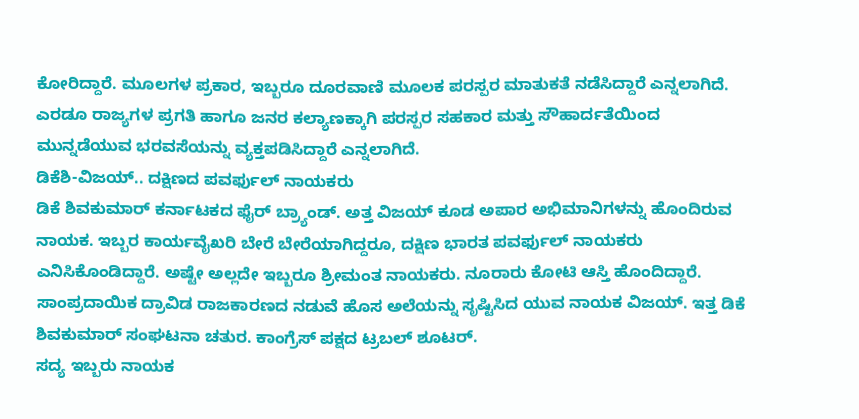ಕೋರಿದ್ದಾರೆ. ಮೂಲಗಳ ಪ್ರಕಾರ, ಇಬ್ಬರೂ ದೂರವಾಣಿ ಮೂಲಕ ಪರಸ್ಪರ ಮಾತುಕತೆ ನಡೆಸಿದ್ದಾರೆ ಎನ್ನಲಾಗಿದೆ. ಎರಡೂ ರಾಜ್ಯಗಳ ಪ್ರಗತಿ ಹಾಗೂ ಜನರ ಕಲ್ಯಾಣಕ್ಕಾಗಿ ಪರಸ್ಪರ ಸಹಕಾರ ಮತ್ತು ಸೌಹಾರ್ದತೆಯಿಂದ ಮುನ್ನಡೆಯುವ ಭರವಸೆಯನ್ನು ವ್ಯಕ್ತಪಡಿಸಿದ್ದಾರೆ ಎನ್ನಲಾಗಿದೆ.
ಡಿಕೆಶಿ-ವಿಜಯ್.. ದಕ್ಷಿಣದ ಪವರ್ಫುಲ್ ನಾಯಕರು
ಡಿಕೆ ಶಿವಕುಮಾರ್ ಕರ್ನಾಟಕದ ಫೈರ್ ಬ್ರ್ಯಾಂಡ್. ಅತ್ತ ವಿಜಯ್ ಕೂಡ ಅಪಾರ ಅಭಿಮಾನಿಗಳನ್ನು ಹೊಂದಿರುವ ನಾಯಕ. ಇಬ್ಬರ ಕಾರ್ಯವೈಖರಿ ಬೇರೆ ಬೇರೆಯಾಗಿದ್ದರೂ, ದಕ್ಷಿಣ ಭಾರತ ಪವರ್ಫುಲ್ ನಾಯಕರು ಎನಿಸಿಕೊಂಡಿದ್ದಾರೆ. ಅಷ್ಟೇ ಅಲ್ಲದೇ ಇಬ್ಬರೂ ಶ್ರೀಮಂತ ನಾಯಕರು. ನೂರಾರು ಕೋಟಿ ಆಸ್ತಿ ಹೊಂದಿದ್ದಾರೆ. ಸಾಂಪ್ರದಾಯಿಕ ದ್ರಾವಿಡ ರಾಜಕಾರಣದ ನಡುವೆ ಹೊಸ ಅಲೆಯನ್ನು ಸೃಷ್ಟಿಸಿದ ಯುವ ನಾಯಕ ವಿಜಯ್. ಇತ್ತ ಡಿಕೆ ಶಿವಕುಮಾರ್ ಸಂಘಟನಾ ಚತುರ. ಕಾಂಗ್ರೆಸ್ ಪಕ್ಷದ ಟ್ರಬಲ್ ಶೂಟರ್.
ಸದ್ಯ ಇಬ್ಬರು ನಾಯಕ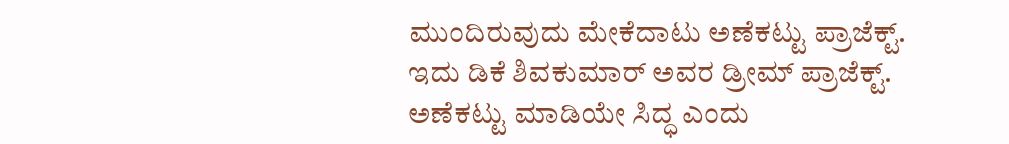ಮುಂದಿರುವುದು ಮೇಕೆದಾಟು ಅಣೆಕಟ್ಟು ಪ್ರಾಜೆಕ್ಟ್. ಇದು ಡಿಕೆ ಶಿವಕುಮಾರ್ ಅವರ ಡ್ರೀಮ್ ಪ್ರಾಜೆಕ್ಟ್. ಅಣೆಕಟ್ಟು ಮಾಡಿಯೇ ಸಿದ್ಧ ಎಂದು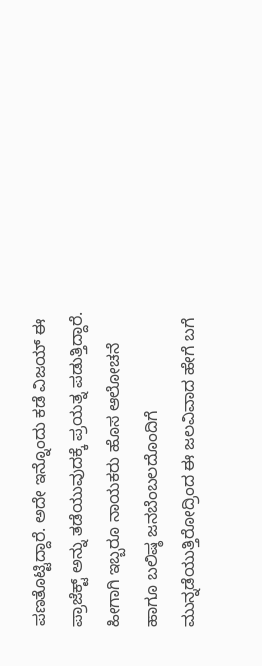ಪಣತೊಟ್ಟಿದ್ದಾರೆ. ಅದೇ ಇನ್ನೊಂದು ಕಡೆ ವಿಜಯ್ ಈ ಪ್ರಾಜೆಕ್ಟ್ ಅನ್ನು ತಡೆಯುವುದಕ್ಕೆ ಪ್ರಯತ್ನ ಪಡುತ್ತಿದ್ದಾರೆ. ಹೀಗಾಗಿ ಇಬ್ಬರೂ ನಾಯಕರು ಹೊಸ ಆಲೋಚನೆ ಹಾಗೂ ಬಲಿಷ್ಠ ಜನಬೆಂಬಲದೊಂದಿಗೆ ಮುನ್ನಡೆಯುತ್ತಿರೋದ್ರಿಂದ ಈ ಜಲವಿವಾದ ಹೇಗೆ ಬಗೆ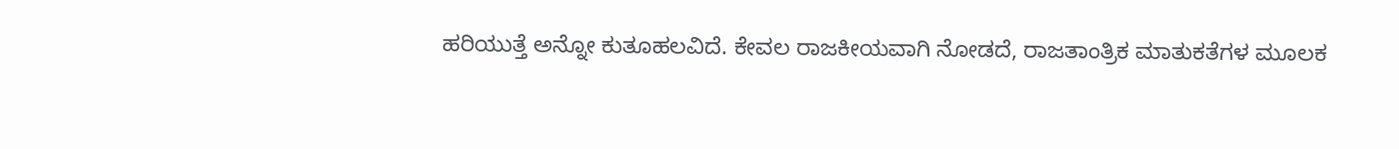ಹರಿಯುತ್ತೆ ಅನ್ನೋ ಕುತೂಹಲವಿದೆ. ಕೇವಲ ರಾಜಕೀಯವಾಗಿ ನೋಡದೆ, ರಾಜತಾಂತ್ರಿಕ ಮಾತುಕತೆಗಳ ಮೂಲಕ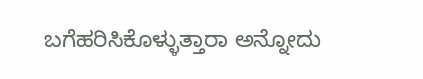ಬಗೆಹರಿಸಿಕೊಳ್ಳುತ್ತಾರಾ ಅನ್ನೋದು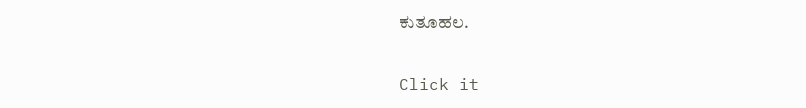ಕುತೂಹಲ.


Click it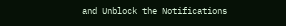and Unblock the Notifications